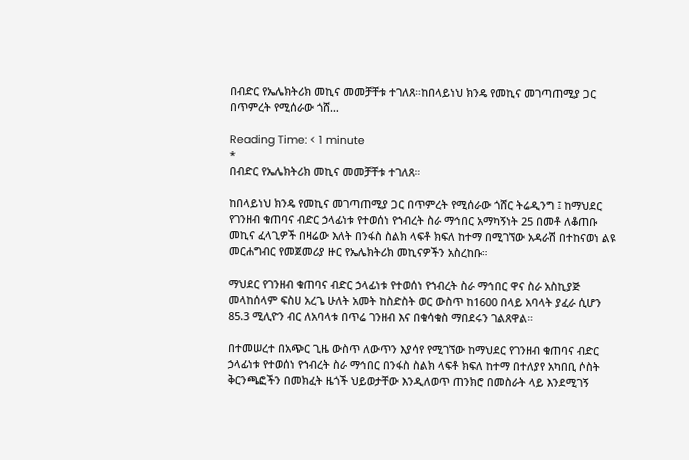በብድር የኤሌክትሪክ መኪና መመቻቸቱ ተገለጸ።ከበላይነህ ክንዴ የመኪና መገጣጠሚያ ጋር በጥምረት የሚሰራው ጎሸ…

Reading Time: < 1 minute
*
በብድር የኤሌክትሪክ መኪና መመቻቸቱ ተገለጸ።

ከበላይነህ ክንዴ የመኪና መገጣጠሚያ ጋር በጥምረት የሚሰራው ጎሸር ትሬዲንግ ፤ ከማህደር የገንዘብ ቁጠባና ብድር ኃላፊነቱ የተወሰነ የኀብረት ስራ ማኅበር አማካኝነት 25 በመቶ ለቆጠቡ መኪና ፈላጊዎች በዛሬው እለት በንፋስ ስልክ ላፍቶ ክፍለ ከተማ በሚገኘው አዳራሽ በተከናወነ ልዩ መርሐግብር የመጀመሪያ ዙር የኤሌክትሪክ መኪናዎችን አስረከቡ።

ማህደር የገንዘብ ቁጠባና ብድር ኃላፊነቱ የተወሰነ የኀብረት ስራ ማኅበር ዋና ስራ አስኪያጅ መላከሰላም ፍስሀ አረጌ ሁለት አመት ከስድስት ወር ውስጥ ከ1600 በላይ አባላት ያፈራ ሲሆን 85.3 ሚሊዮን ብር ለአባላቱ በጥሬ ገንዘብ እና በቁሳቁስ ማበደሩን ገልጸዋል።

በተመሠረተ በአጭር ጊዜ ውስጥ ለውጥን እያሳየ የሚገኘው ከማህደር የገንዘብ ቁጠባና ብድር ኃላፊነቱ የተወሰነ የኀብረት ስራ ማኅበር በንፋስ ስልክ ላፍቶ ክፍለ ከተማ በተለያየ አካበቢ ሶስት ቅርንጫፎችን በመክፈት ዜጎች ህይወታቸው እንዲለወጥ ጠንክሮ በመስራት ላይ እንደሚገኝ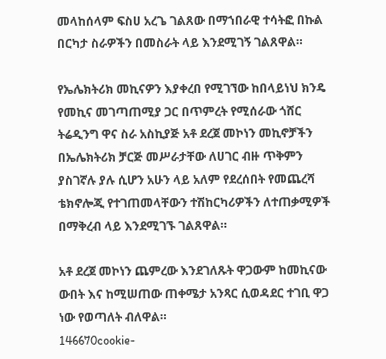መላከሰላም ፍስሀ አረጌ ገልጸው በማኀበራዊ ተሳትፎ በኩል በርካታ ስራዎችን በመስራት ላይ እንደሚገኝ ገልጸዋል።

የኤሌክትሪክ መኪናዎን እያቀረበ የሚገኘው ከበላይነህ ክንዴ የመኪና መገጣጠሚያ ጋር በጥምረት የሚሰራው ጎሸር ትሬዲንግ ዋና ስራ አስኪያጅ አቶ ደረጀ መኮነን መኪኖቻችን በኤሌክትሪክ ቻርጅ መሥራታቸው ለሀገር ብዙ ጥቅምን ያስገኛሉ ያሉ ሲሆን አሁን ላይ አለም የደረሰበት የመጨረሻ ቴክኖሎጂ የተገጠመላቸውን ተሽከርካሪዎችን ለተጠቃሚዎች በማቅረብ ላይ እንደሚገኙ ገልጸዋል።

አቶ ደረጀ መኮነን ጨምረው እንደገለጹት ዋጋውም ከመኪናው ውበት እና ከሚሠጠው ጠቀሜታ አንጻር ሲወዳደር ተገቢ ዋጋ ነው የወጣለት ብለዋል።
146670cookie-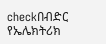checkበብድር የኤሌክትሪክ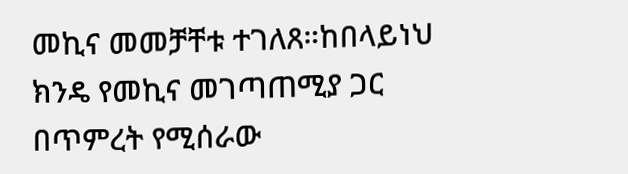መኪና መመቻቸቱ ተገለጸ።ከበላይነህ ክንዴ የመኪና መገጣጠሚያ ጋር በጥምረት የሚሰራው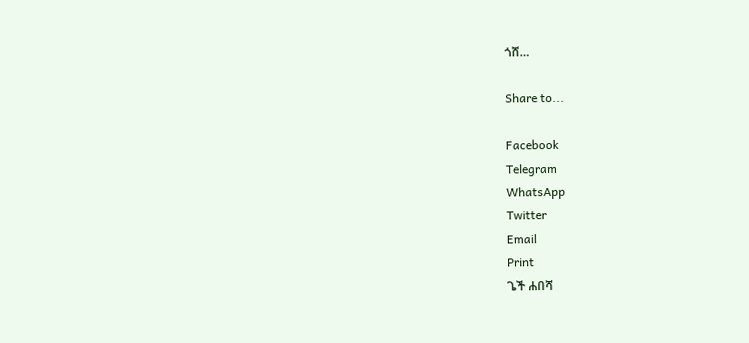ጎሸ…

Share to...

Facebook
Telegram
WhatsApp
Twitter
Email
Print
ጌች ሐበሻ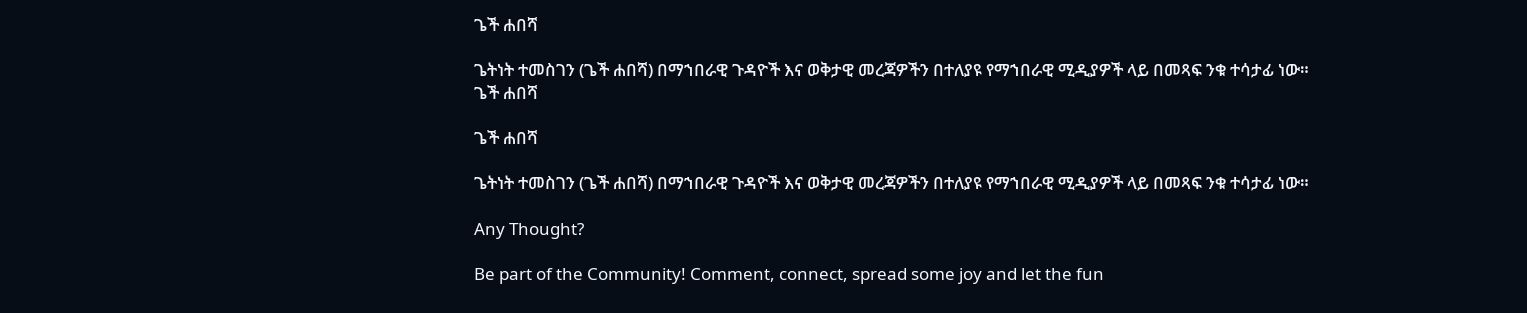ጌች ሐበሻ

ጌትነት ተመስገን (ጌች ሐበሻ) በማኀበራዊ ጉዳዮች እና ወቅታዊ መረጃዎችን በተለያዩ የማኀበራዊ ሚዲያዎች ላይ በመጻፍ ንቁ ተሳታፊ ነው።
ጌች ሐበሻ

ጌች ሐበሻ

ጌትነት ተመስገን (ጌች ሐበሻ) በማኀበራዊ ጉዳዮች እና ወቅታዊ መረጃዎችን በተለያዩ የማኀበራዊ ሚዲያዎች ላይ በመጻፍ ንቁ ተሳታፊ ነው።

Any Thought?

Be part of the Community! Comment, connect, spread some joy and let the fun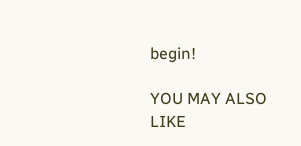begin!

YOU MAY ALSO LIKE